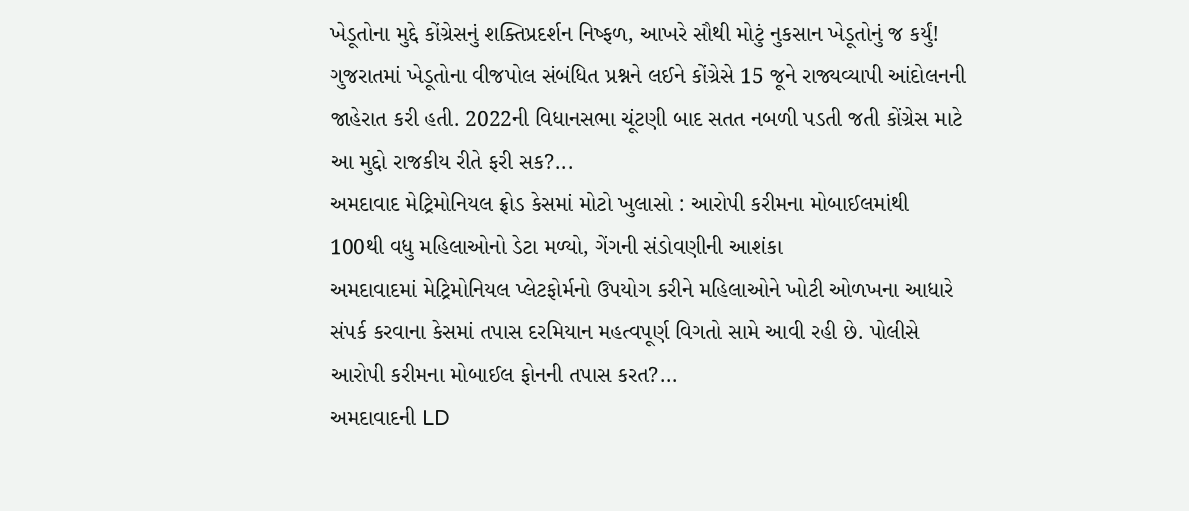ખેડૂતોના મુદ્દે કોંગ્રેસનું શક્તિપ્રદર્શન નિષ્ફળ, આખરે સૌથી મોટું નુકસાન ખેડૂતોનું જ કર્યું!
ગુજરાતમાં ખેડૂતોના વીજપોલ સંબંધિત પ્રશ્નને લઈને કોંગ્રેસે 15 જૂને રાજ્યવ્યાપી આંદોલનની જાહેરાત કરી હતી. 2022ની વિધાનસભા ચૂંટણી બાદ સતત નબળી પડતી જતી કોંગ્રેસ માટે આ મુદ્દો રાજકીય રીતે ફરી સક?...
અમદાવાદ મેટ્રિમોનિયલ ફ્રોડ કેસમાં મોટો ખુલાસો : આરોપી કરીમના મોબાઈલમાંથી 100થી વધુ મહિલાઓનો ડેટા મળ્યો, ગેંગની સંડોવણીની આશંકા
અમદાવાદમાં મેટ્રિમોનિયલ પ્લેટફોર્મનો ઉપયોગ કરીને મહિલાઓને ખોટી ઓળખના આધારે સંપર્ક કરવાના કેસમાં તપાસ દરમિયાન મહત્વપૂર્ણ વિગતો સામે આવી રહી છે. પોલીસે આરોપી કરીમના મોબાઈલ ફોનની તપાસ કરત?...
અમદાવાદની LD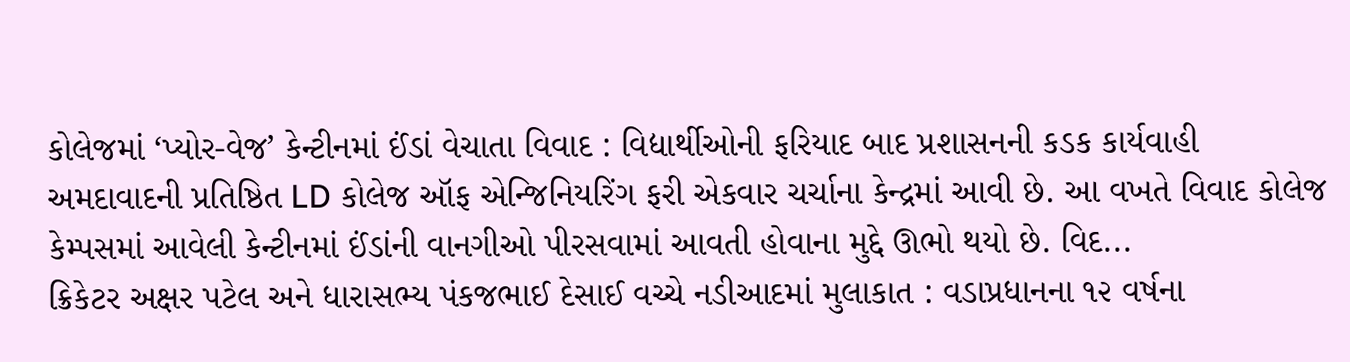કોલેજમાં ‘પ્યોર-વેજ’ કેન્ટીનમાં ઈંડાં વેચાતા વિવાદ : વિદ્યાર્થીઓની ફરિયાદ બાદ પ્રશાસનની કડક કાર્યવાહી
અમદાવાદની પ્રતિષ્ઠિત LD કોલેજ ઑફ એન્જિનિયરિંગ ફરી એકવાર ચર્ચાના કેન્દ્રમાં આવી છે. આ વખતે વિવાદ કોલેજ કેમ્પસમાં આવેલી કેન્ટીનમાં ઈંડાંની વાનગીઓ પીરસવામાં આવતી હોવાના મુદ્દે ઊભો થયો છે. વિદ...
ક્રિકેટર અક્ષર પટેલ અને ધારાસભ્ય પંકજભાઈ દેસાઈ વચ્ચે નડીઆદમાં મુલાકાત : વડાપ્રધાનના ૧૨ વર્ષના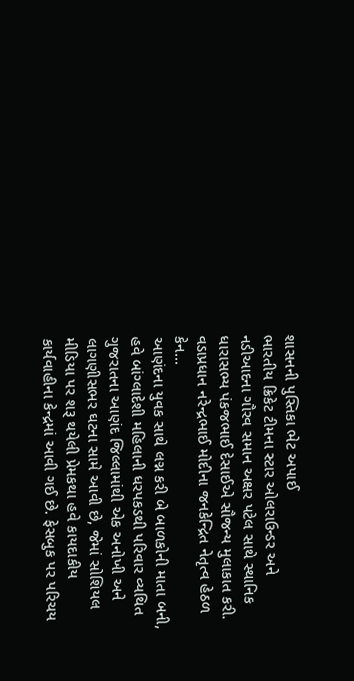શાસનની પુસ્તિકા ભેટ અપાઈ
ભારતીય ક્રિકેટ ટીમના સ્ટાર ઓલરાઉન્ડર અને નડીઆદના ગૌરવ સમાન અક્ષર પટેલ સાથે સ્થાનિક ધારાસભ્ય પંકજભાઈ દેસાઈએ સૌજન્ય મુલાકાત કરી. વડાપ્રધાન નરેન્દ્રભાઈ મોદીના જનકેન્દ્રિત નેતૃત્વ હેઠળ કેન...
આણંદના યુવક સાથે લગ્ન કરી બે બાળકોની માતા બની, હવે બાંગ્લાદેશી મહિલાની ધરપકડથી પરિવાર વ્યથિત
ગુજરાતના આણંદ જિલ્લામાંથી એક અનોખી અને લાગણીસભર ઘટના સામે આવી છે, જેમાં સોશિયલ મીડિયા પર શરૂ થયેલી પ્રેમકથા હવે કાયદાકીય કાર્યવાહીના કેન્દ્રમાં આવી ગઈ છે. ફેસબુક પર પરિચય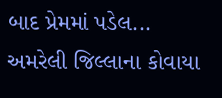બાદ પ્રેમમાં પડેલ...
અમરેલી જિલ્લાના કોવાયા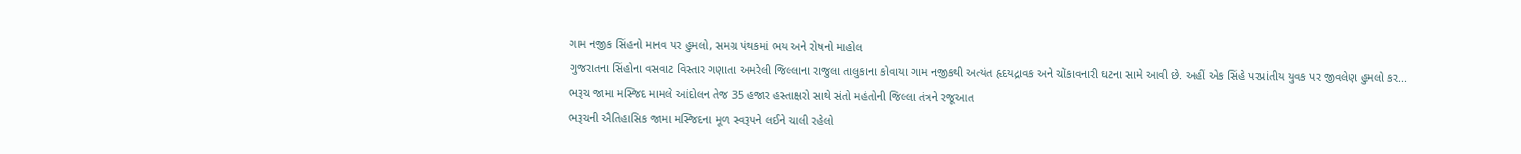ગામ નજીક સિંહનો માનવ પર હુમલો, સમગ્ર પંથકમાં ભય અને રોષનો માહોલ
ગુજરાતના સિંહોના વસવાટ વિસ્તાર ગણાતા અમરેલી જિલ્લાના રાજુલા તાલુકાના કોવાયા ગામ નજીકથી અત્યંત હૃદયદ્રાવક અને ચોંકાવનારી ઘટના સામે આવી છે. અહીં એક સિંહે પરપ્રાંતીય યુવક પર જીવલેણ હુમલો કર...
ભરૂચ જામા મસ્જિદ મામલે આંદોલન તેજ 35 હજાર હસ્તાક્ષરો સાથે સંતો મહંતોની જિલ્લા તંત્રને રજૂઆત
ભરૂચની ઐતિહાસિક જામા મસ્જિદના મૂળ સ્વરૂપને લઈને ચાલી રહેલો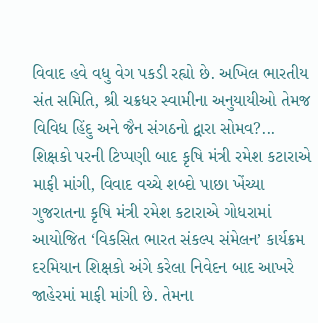વિવાદ હવે વધુ વેગ પકડી રહ્યો છે. અખિલ ભારતીય સંત સમિતિ, શ્રી ચક્રધર સ્વામીના અનુયાયીઓ તેમજ વિવિધ હિંદુ અને જૈન સંગઠનો દ્વારા સોમવ?...
શિક્ષકો પરની ટિપ્પણી બાદ કૃષિ મંત્રી રમેશ કટારાએ માફી માંગી, વિવાદ વચ્ચે શબ્દો પાછા ખેંચ્યા
ગુજરાતના કૃષિ મંત્રી રમેશ કટારાએ ગોધરામાં આયોજિત ‘વિકસિત ભારત સંકલ્પ સંમેલન’ કાર્યક્રમ દરમિયાન શિક્ષકો અંગે કરેલા નિવેદન બાદ આખરે જાહેરમાં માફી માંગી છે. તેમના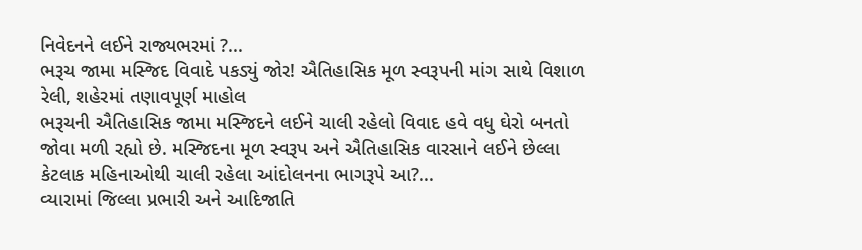નિવેદનને લઈને રાજ્યભરમાં ?...
ભરૂચ જામા મસ્જિદ વિવાદે પકડ્યું જોર! ઐતિહાસિક મૂળ સ્વરૂપની માંગ સાથે વિશાળ રેલી, શહેરમાં તણાવપૂર્ણ માહોલ
ભરૂચની ઐતિહાસિક જામા મસ્જિદને લઈને ચાલી રહેલો વિવાદ હવે વધુ ઘેરો બનતો જોવા મળી રહ્યો છે. મસ્જિદના મૂળ સ્વરૂપ અને ઐતિહાસિક વારસાને લઈને છેલ્લા કેટલાક મહિનાઓથી ચાલી રહેલા આંદોલનના ભાગરૂપે આ?...
વ્યારામાં જિલ્લા પ્રભારી અને આદિજાતિ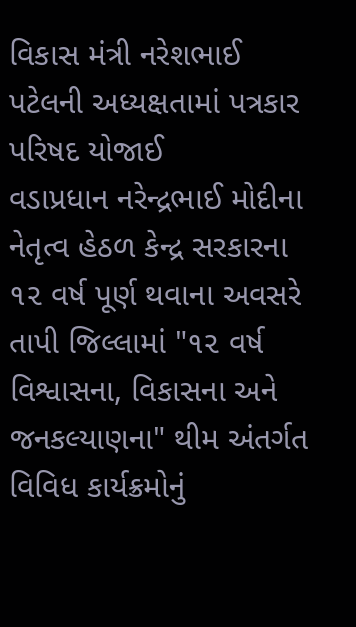વિકાસ મંત્રી નરેશભાઈ પટેલની અધ્યક્ષતામાં પત્રકાર પરિષદ યોજાઈ
વડાપ્રધાન નરેન્દ્રભાઈ મોદીના નેતૃત્વ હેઠળ કેન્દ્ર સરકારના ૧૨ વર્ષ પૂર્ણ થવાના અવસરે તાપી જિલ્લામાં "૧૨ વર્ષ વિશ્વાસના, વિકાસના અને જનકલ્યાણના" થીમ અંતર્ગત વિવિધ કાર્યક્રમોનું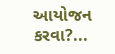આયોજન કરવા?...